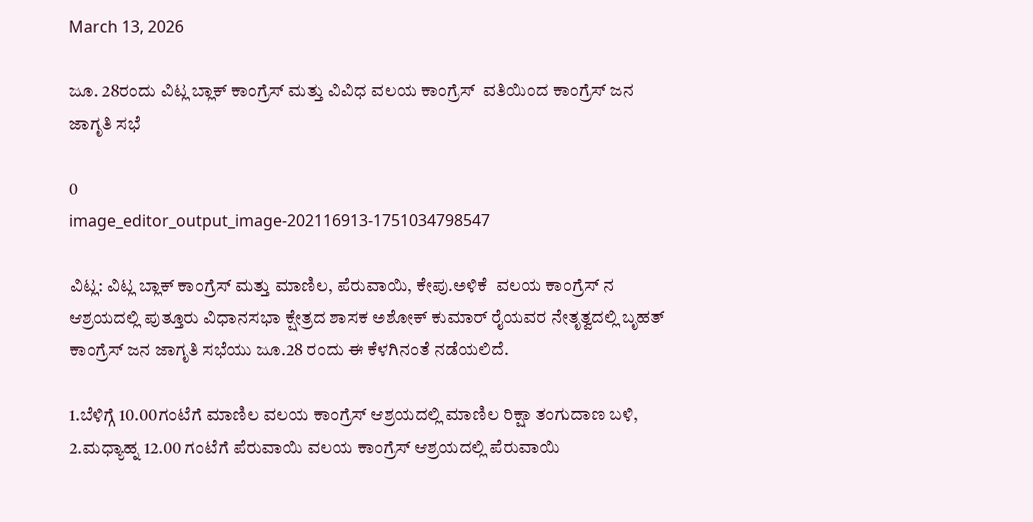March 13, 2026

ಜೂ. 28ರಂದು ವಿಟ್ಲ ಬ್ಲಾಕ್ ಕಾಂಗ್ರೆಸ್ ಮತ್ತು ವಿವಿಧ ವಲಯ ಕಾಂಗ್ರೆಸ್  ವತಿಯಿಂದ ಕಾಂಗ್ರೆಸ್ ಜನ ಜಾಗೃತಿ ಸಭೆ

0
image_editor_output_image-202116913-1751034798547

ವಿಟ್ಲ: ವಿಟ್ಲ ಬ್ಲಾಕ್ ಕಾಂಗ್ರೆಸ್ ಮತ್ತು ಮಾಣಿಲ, ಪೆರುವಾಯಿ, ಕೇಪು.ಅಳಿಕೆ  ವಲಯ ಕಾಂಗ್ರೆಸ್ ನ ಆಶ್ರಯದಲ್ಲಿ ಪುತ್ತೂರು ವಿಧಾನಸಭಾ ಕ್ಷೇತ್ರದ ಶಾಸಕ ಅಶೋಕ್ ಕುಮಾರ್ ರೈಯವರ ನೇತೃತ್ವದಲ್ಲಿ ಬೃಹತ್ ಕಾಂಗ್ರೆಸ್ ಜನ ಜಾಗೃತಿ ಸಭೆಯು ಜೂ.28 ರಂದು ಈ ಕೆಳಗಿನಂತೆ ನಡೆಯಲಿದೆ.

1.ಬೆಳಿಗ್ಗೆ 10.00ಗಂಟೆಗೆ ಮಾಣಿಲ ವಲಯ ಕಾಂಗ್ರೆಸ್ ಆಶ್ರಯದಲ್ಲಿ ಮಾಣಿಲ ರಿಕ್ಷಾ ತಂಗುದಾಣ ಬಳಿ,
2.ಮಧ್ಯಾಹ್ನ 12.00 ಗಂಟೆಗೆ ಪೆರುವಾಯಿ ವಲಯ ಕಾಂಗ್ರೆಸ್ ಆಶ್ರಯದಲ್ಲಿ ಪೆರುವಾಯಿ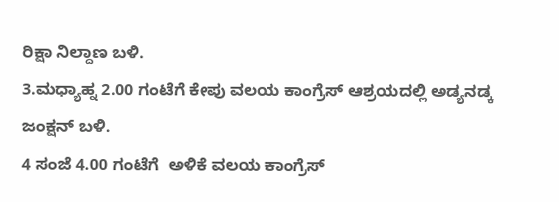ರಿಕ್ಷಾ ನಿಲ್ದಾಣ ಬಳಿ.
3.ಮಧ್ಯಾಹ್ನ 2.00 ಗಂಟೆಗೆ ಕೇಪು ವಲಯ ಕಾಂಗ್ರೆಸ್ ಆಶ್ರಯದಲ್ಲಿ ಅಡ್ಯನಡ್ಕ ಜಂಕ್ಷನ್ ಬಳಿ.
4 ಸಂಜೆ 4.00 ಗಂಟೆಗೆ  ಅಳಿಕೆ ವಲಯ ಕಾಂಗ್ರೆಸ್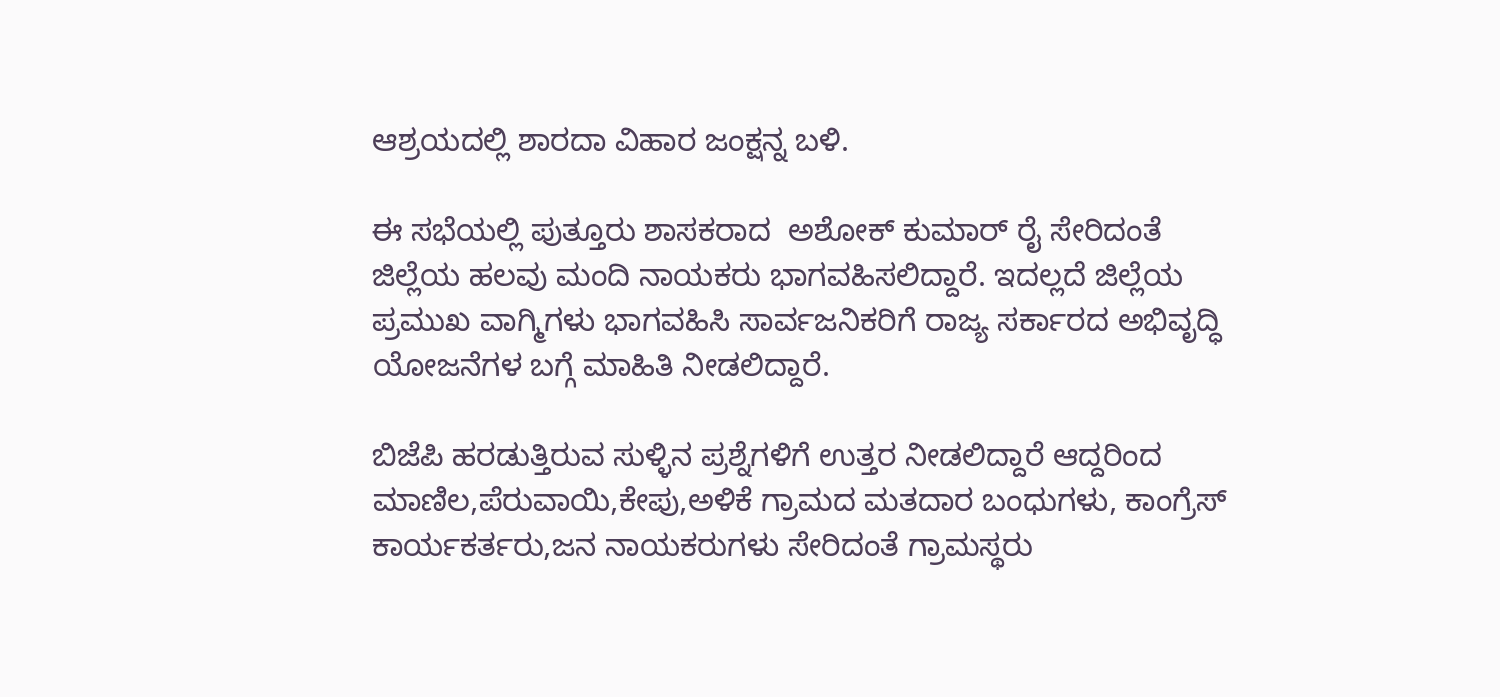ಆಶ್ರಯದಲ್ಲಿ ಶಾರದಾ ವಿಹಾರ ಜಂಕ್ಷನ್ನ ಬಳಿ.

ಈ ಸಭೆಯಲ್ಲಿ ಪುತ್ತೂರು ಶಾಸಕರಾದ  ಅಶೋಕ್ ಕುಮಾರ್ ರೈ ಸೇರಿದಂತೆ ಜಿಲ್ಲೆಯ ಹಲವು ಮಂದಿ ನಾಯಕರು ಭಾಗವಹಿಸಲಿದ್ದಾರೆ. ಇದಲ್ಲದೆ ಜಿಲ್ಲೆಯ ಪ್ರಮುಖ ವಾಗ್ಮಿಗಳು ಭಾಗವಹಿಸಿ ಸಾರ್ವಜನಿಕರಿಗೆ ರಾಜ್ಯ ಸರ್ಕಾರದ ಅಭಿವೃದ್ಧಿ ಯೋಜನೆಗಳ ಬಗ್ಗೆ ಮಾಹಿತಿ ನೀಡಲಿದ್ದಾರೆ.

ಬಿಜೆಪಿ ಹರಡುತ್ತಿರುವ ಸುಳ್ಳಿನ ಪ್ರಶ್ನೆಗಳಿಗೆ ಉತ್ತರ ನೀಡಲಿದ್ದಾರೆ ಆದ್ದರಿಂದ ಮಾಣಿಲ,ಪೆರುವಾಯಿ,ಕೇಪು,ಅಳಿಕೆ ಗ್ರಾಮದ ಮತದಾರ ಬಂಧುಗಳು, ಕಾಂಗ್ರೆಸ್ ಕಾರ್ಯಕರ್ತರು,ಜನ ನಾಯಕರುಗಳು ಸೇರಿದಂತೆ ಗ್ರಾಮಸ್ಥರು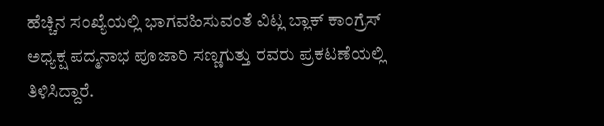ಹೆಚ್ಚಿನ ಸಂಖ್ಯೆಯಲ್ಲಿ ಭಾಗವಹಿಸುವಂತೆ ವಿಟ್ಲ ಬ್ಲಾಕ್ ಕಾಂಗ್ರೆಸ್ ಅಧ್ಯಕ್ಷ ಪದ್ಮನಾಭ ಪೂಜಾರಿ ಸಣ್ಣಗುತ್ತು ರವರು ಪ್ರಕಟಣೆಯಲ್ಲಿ ತಿಳಿಸಿದ್ದಾರೆ.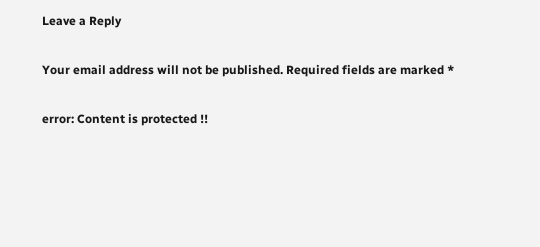Leave a Reply

Your email address will not be published. Required fields are marked *

error: Content is protected !!